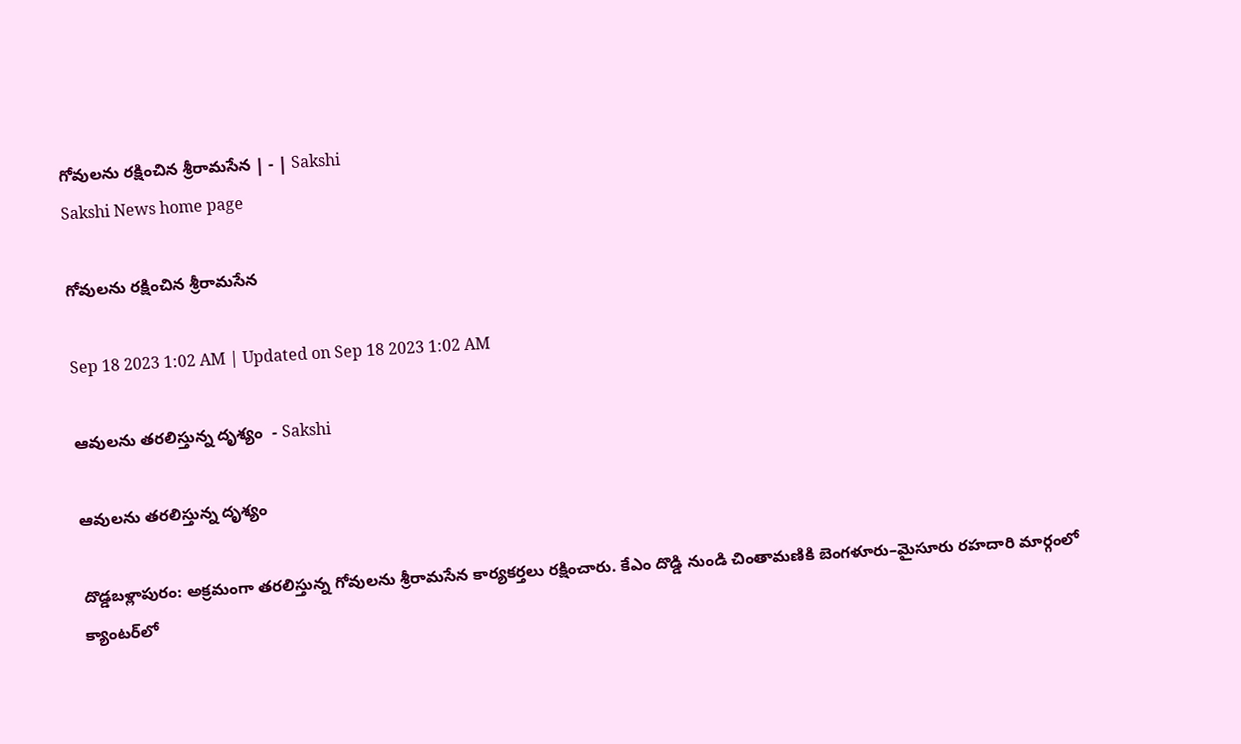గోవులను రక్షించిన శ్రీరామసేన | - | Sakshi
Sakshi News home page

గోవులను రక్షించిన శ్రీరామసేన

Sep 18 2023 1:02 AM | Updated on Sep 18 2023 1:02 AM

ఆవులను తరలిస్తున్న దృశ్యం  - Sakshi

ఆవులను తరలిస్తున్న దృశ్యం

దొడ్డబళ్లాపురం: అక్రమంగా తరలిస్తున్న గోవులను శ్రీరామసేన కార్యకర్తలు రక్షించారు. కేఎం దొడ్డి నుండి చింతామణికి బెంగళూరు–మైసూరు రహదారి మార్గంలో క్యాంటర్‌లో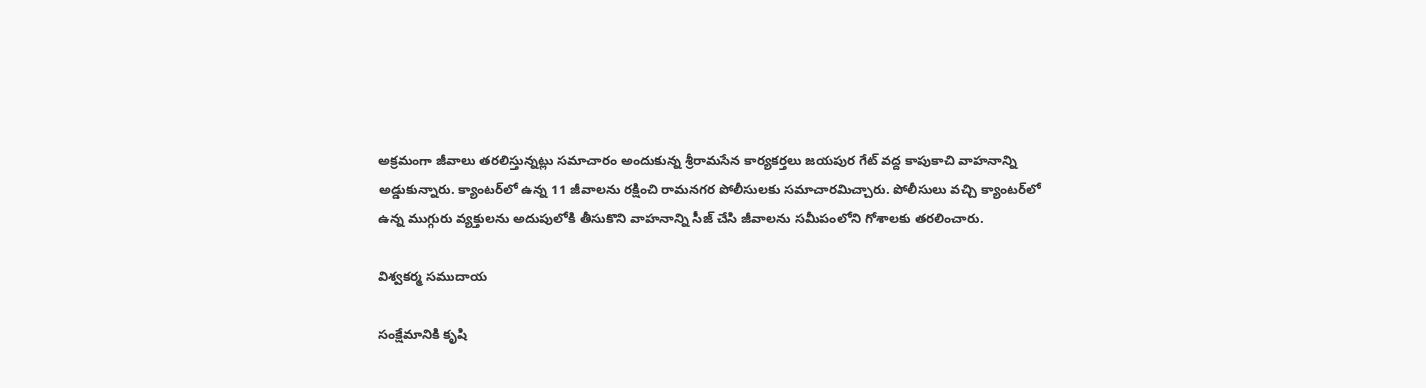అక్రమంగా జీవాలు తరలిస్తున్నట్లు సమాచారం అందుకున్న శ్రీరామసేన కార్యకర్తలు జయపుర గేట్‌ వద్ద కాపుకాచి వాహనాన్ని అడ్డుకున్నారు. క్యాంటర్‌లో ఉన్న 11 జీవాలను రక్షించి రామనగర పోలీసులకు సమాచారమిచ్చారు. పోలీసులు వచ్చి క్యాంటర్‌లో ఉన్న ముగ్గురు వ్యక్తులను అదుపులోకి తీసుకొని వాహనాన్ని సీజ్‌ చేసి జీవాలను సమీపంలోని గోశాలకు తరలించారు.

విశ్వకర్మ సముదాయ

సంక్షేమానికి కృషి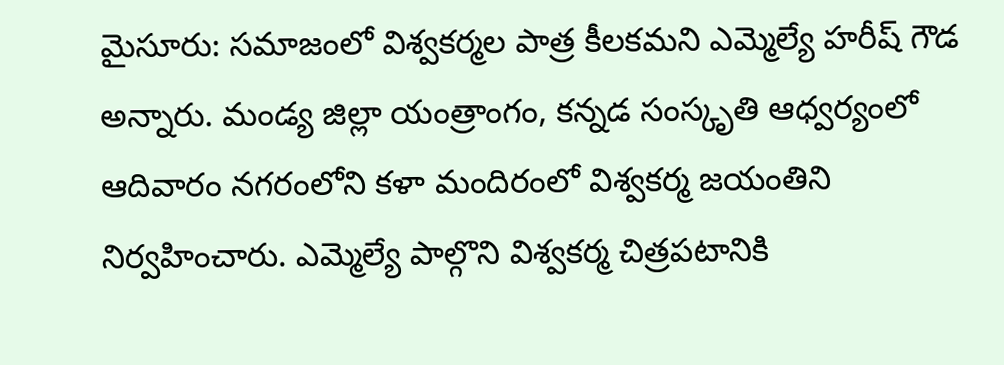మైసూరు: సమాజంలో విశ్వకర్మల పాత్ర కీలకమని ఎమ్మెల్యే హరీష్‌ గౌడ అన్నారు. మండ్య జిల్లా యంత్రాంగం, కన్నడ సంస్కృతి ఆధ్వర్యంలో ఆదివారం నగరంలోని కళా మందిరంలో విశ్వకర్మ జయంతిని నిర్వహించారు. ఎమ్మెల్యే పాల్గొని విశ్వకర్మ చిత్రపటానికి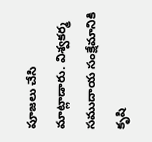పూజలు చేసి మాట్లాడారు. విశ్వకర్మ సముదాయ సంక్షేమానికి కృషి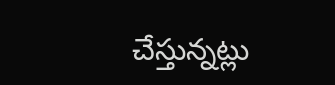చేస్తున్నట్లు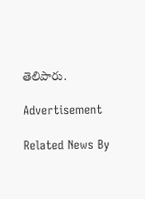తెలిపారు.

Advertisement

Related News By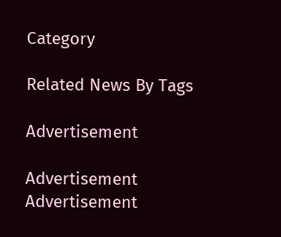Category

Related News By Tags

Advertisement

Advertisement
Advertisement